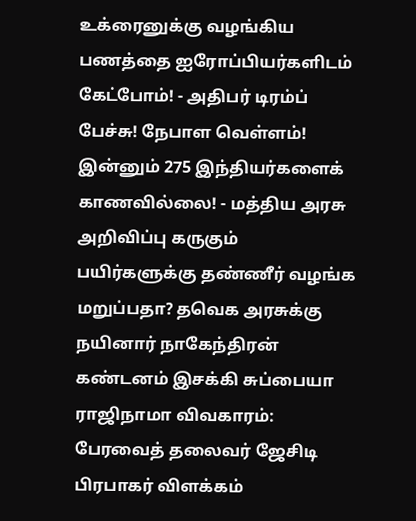உக்ரைனுக்கு வழங்கிய பணத்தை ஐரோப்பியர்களிடம் கேட்போம்! - அதிபர் டிரம்ப் பேச்சு! நேபாள வெள்ளம்! இன்னும் 275 இந்தியர்களைக் காணவில்லை! - மத்திய அரசு அறிவிப்பு கருகும் பயிர்களுக்கு தண்ணீர் வழங்க மறுப்பதா? தவெக அரசுக்கு நயினார் நாகேந்திரன் கண்டனம் இசக்கி சுப்பையா ராஜிநாமா விவகாரம்: பேரவைத் தலைவர் ஜேசிடி பிரபாகர் விளக்கம்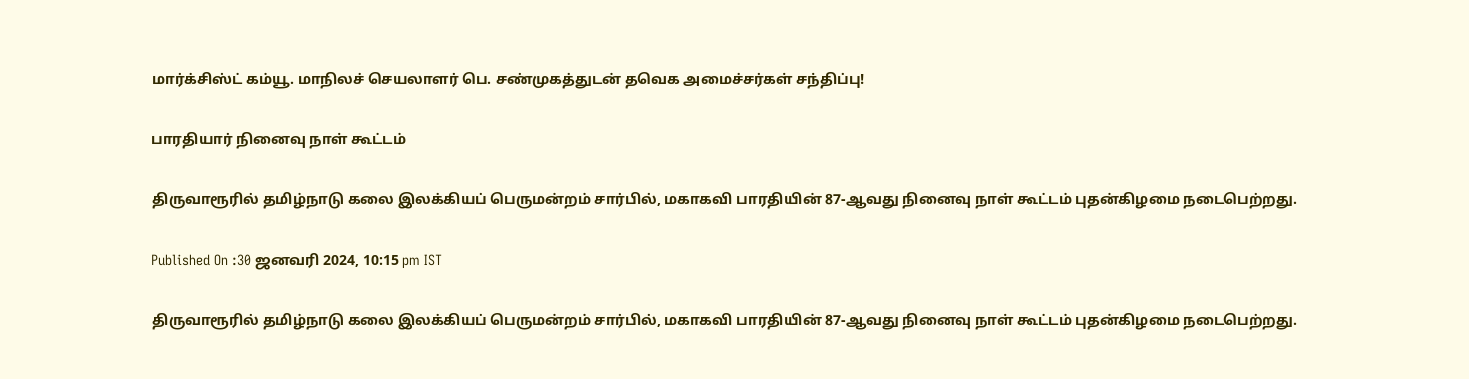மார்க்சிஸ்ட் கம்யூ. மாநிலச் செயலாளர் பெ. சண்முகத்துடன் தவெக அமைச்சர்கள் சந்திப்பு!

பாரதியார் நினைவு நாள் கூட்டம்

திருவாரூரில் தமிழ்நாடு கலை இலக்கியப் பெருமன்றம் சார்பில், மகாகவி பாரதியின் 87-ஆவது நினைவு நாள் கூட்டம் புதன்கிழமை நடைபெற்றது.

Published On :30 ஜனவரி 2024, 10:15 pm IST

திருவாரூரில் தமிழ்நாடு கலை இலக்கியப் பெருமன்றம் சார்பில், மகாகவி பாரதியின் 87-ஆவது நினைவு நாள் கூட்டம் புதன்கிழமை நடைபெற்றது.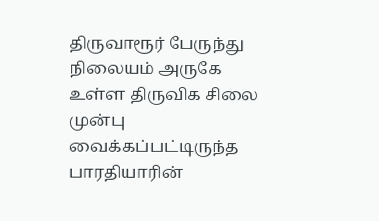திருவாரூர் பேருந்து நிலையம் அருகே உள்ள திருவிக சிலை முன்பு வைக்கப்பட்டிருந்த பாரதியாரின்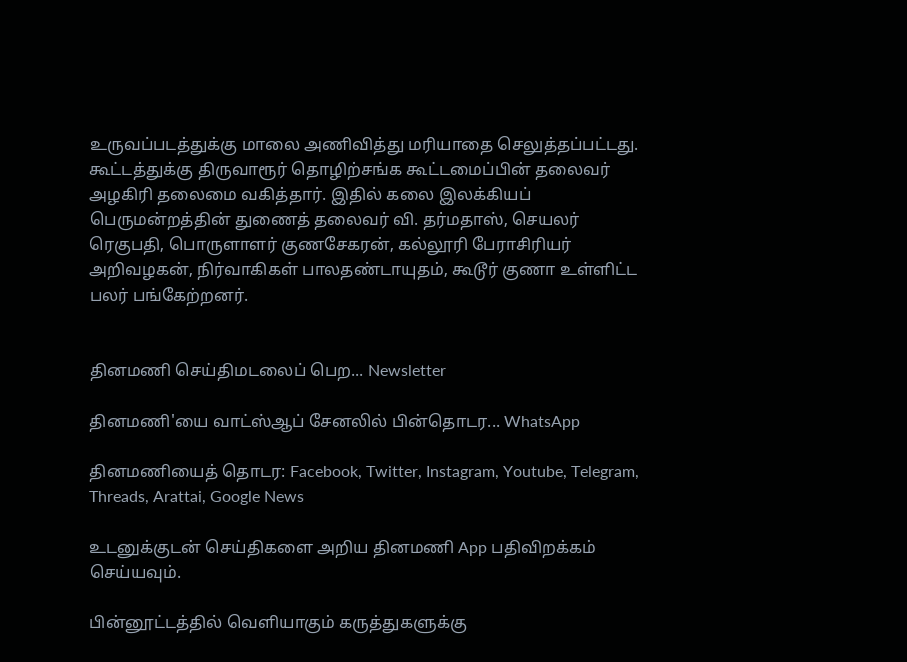உருவப்படத்துக்கு மாலை அணிவித்து மரியாதை செலுத்தப்பட்டது. கூட்டத்துக்கு திருவாரூர் தொழிற்சங்க கூட்டமைப்பின் தலைவர் அழகிரி தலைமை வகித்தார். இதில் கலை இலக்கியப் பெருமன்றத்தின் துணைத் தலைவர் வி. தர்மதாஸ், செயலர் ரெகுபதி, பொருளாளர் குணசேகரன், கல்லூரி பேராசிரியர் அறிவழகன், நிர்வாகிகள் பாலதண்டாயுதம், கூடூர் குணா உள்ளிட்ட பலர் பங்கேற்றனர்.


தினமணி செய்திமடலைப் பெற... Newsletter

தினமணி'யை வாட்ஸ்ஆப் சேனலில் பின்தொடர... WhatsApp

தினமணியைத் தொடர: Facebook, Twitter, Instagram, Youtube, Telegram, Threads, Arattai, Google News

உடனுக்குடன் செய்திகளை அறிய தினமணி App பதிவிறக்கம் செய்யவும்.

பின்னூட்டத்தில் வெளியாகும் கருத்துகளுக்கு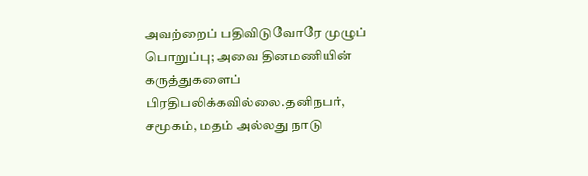அவற்றைப் பதிவிடுவோரே முழுப் பொறுப்பு; அவை தினமணியின் கருத்துகளைப் பிரதிபலிக்கவில்லை.தனிநபர், சமூகம், மதம் அல்லது நாடு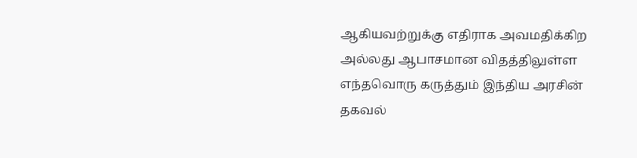ஆகியவற்றுக்கு எதிராக அவமதிக்கிற அல்லது ஆபாசமான விதத்திலுள்ள எந்தவொரு கருத்தும் இந்திய அரசின் தகவல்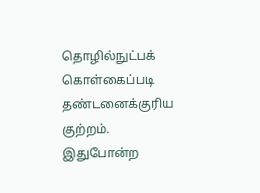தொழில்நுட்பக் கொள்கைப்படி தண்டனைக்குரிய குற்றம். இதுபோன்ற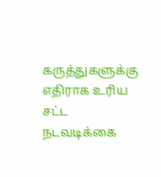கருத்துகளுக்கு எதிராக உரிய சட்ட நடவடிக்கை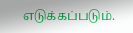எடுக்கப்படும்.